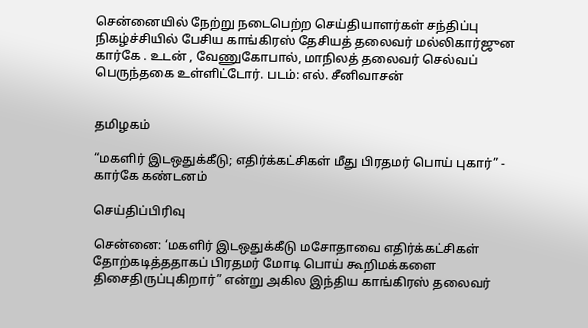சென்னையில் நேற்று நடைபெற்ற செய்தியாளர்கள் சந்திப்பு நிகழ்ச்சியில் பேசிய காங்கிரஸ் தேசியத் தலைவர் மல்லிகார்ஜுன கார்கே . உடன் , வேணுகோபால், மாநிலத் தலைவர் செல்வப் பெருந்தகை உள்ளிட்டோர். படம்: எல். சீனிவாசன்


தமிழகம்

“மகளிர் இடஒதுக்கீடு; எதிர்க்கட்சிகள் மீது பிரதமர் பொய் புகார்” - கார்கே கண்டனம்

செய்திப்பிரிவு

சென்னை: ‘மகளிர் இடஒதுக்கீடு மசோதாவை எதிர்க்கட்சிகள் தோற்கடித்ததாகப் பிரதமர் மோடி பொய் கூறிமக்களை திசைதிருப்புகிறார்” என்று அகில இந்திய காங்கிரஸ் தலைவர்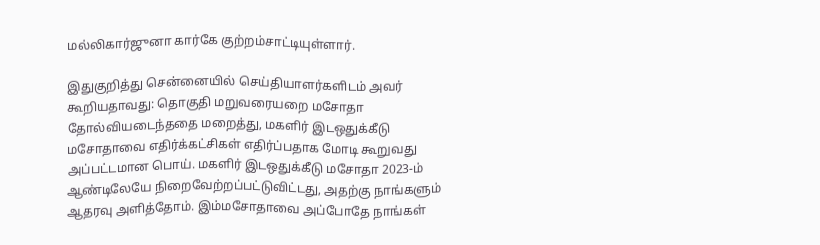மல்லிகார்ஜுனா கார்கே குற்றம்சாட்டியுள்ளார்.

இதுகுறித்து சென்னையில் செய்தியாளர்களிடம் அவர் கூறியதாவது: தொகுதி மறுவரையறை மசோதா தோல்வியடைந்ததை மறைத்து, மகளிர் இடஒதுக்கீடு மசோதாவை எதிர்க்கட்சிகள் எதிர்ப்பதாக மோடி கூறுவது அப்பட்டமான பொய். மகளிர் இடஒதுக்கீடு மசோதா 2023-ம் ஆண்டிலேயே நிறைவேற்றப்பட்டுவிட்டது, அதற்கு நாங்களும் ஆதரவு அளித்தோம். இம்மசோதாவை அப்போதே நாங்கள்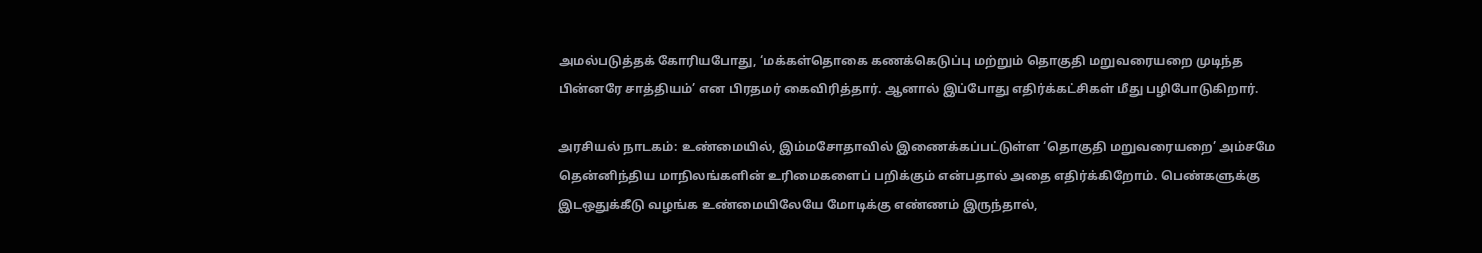அமல்படுத்தக் கோரியபோது, ‘மக்கள்தொகை கணக்கெடுப்பு மற்றும் தொகுதி மறுவரையறை முடிந்த பின்னரே சாத்தியம்’ என பிரதமர் கைவிரித்தார். ஆனால் இப்போது எதிர்க்கட்சிகள் மீது பழிபோடுகிறார்.

அரசியல் நாடகம்: உண்மையில், இம்மசோதாவில் இணைக்கப்பட்டுள்ள ‘தொகுதி மறுவரையறை’ அம்சமே தென்னிந்திய மாநிலங்களின் உரிமைகளைப் பறிக்கும் என்பதால் அதை எதிர்க்கிறோம். பெண்களுக்கு இடஒதுக்கீடு வழங்க உண்மையிலேயே மோடிக்கு எண்ணம் இருந்தால்,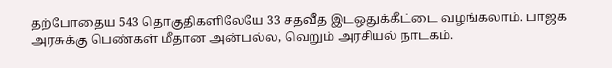தற்போதைய 543 தொகுதிகளிலேயே 33 சதவீத இடஒதுக்கீட்டை வழங்கலாம். பாஜக அரசுக்கு பெண்கள் மீதான அன்பல்ல, வெறும் அரசியல் நாடகம்.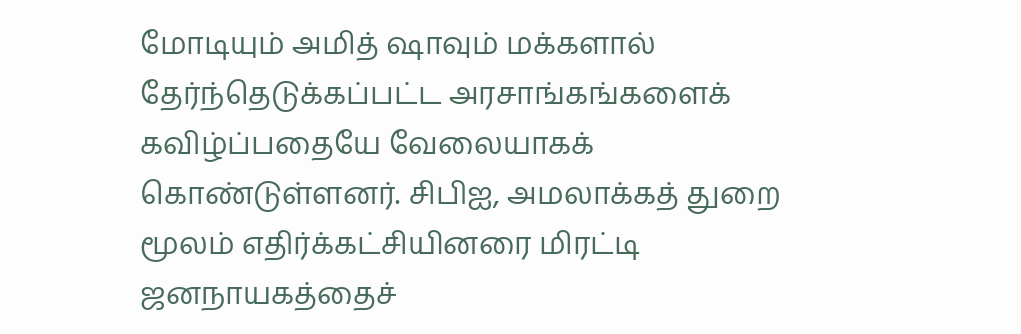மோடியும் அமித் ஷாவும் மக்களால் தேர்ந்தெடுக்கப்பட்ட அரசாங்கங்களைக் கவிழ்ப்பதையே வேலையாகக் கொண்டுள்ளனர். சிபிஐ, அமலாக்கத் துறை மூலம் எதிர்க்கட்சியினரை மிரட்டி ஜனநாயகத்தைச்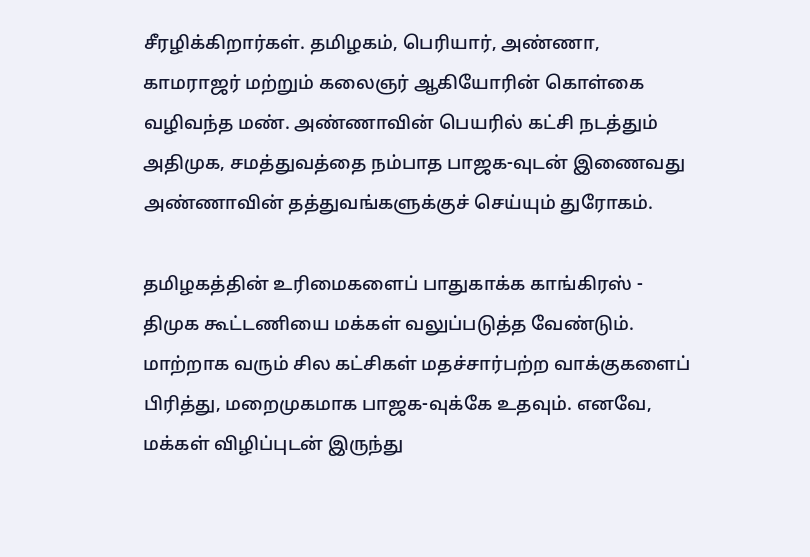சீரழிக்கிறார்கள். தமிழகம், பெரியார், அண்ணா, காமராஜர் மற்றும் கலைஞர் ஆகியோரின் கொள்கை வழிவந்த மண். அண்ணாவின் பெயரில் கட்சி நடத்தும் அதிமுக, சமத்துவத்தை நம்பாத பாஜக-வுடன் இணைவது அண்ணாவின் தத்துவங்களுக்குச் செய்யும் துரோகம்.

தமிழகத்தின் உரிமைகளைப் பாதுகாக்க காங்கிரஸ் - திமுக கூட்டணியை மக்கள் வலுப்படுத்த வேண்டும். மாற்றாக வரும் சில கட்சிகள் மதச்சார்பற்ற வாக்குகளைப் பிரித்து, மறைமுகமாக பாஜக-வுக்கே உதவும். எனவே, மக்கள் விழிப்புடன் இருந்து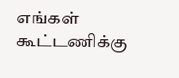எங்கள் கூட்டணிக்கு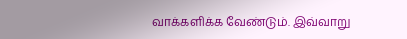வாக்களிக்க வேண்டும். இவ்வாறு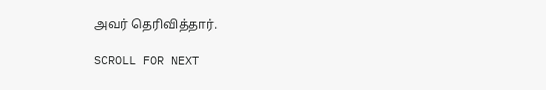அவர் தெரிவித்தார்.

SCROLL FOR NEXT